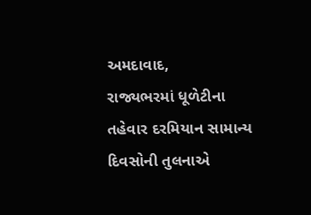અમદાવાદ,
રાજ્યભરમાં ધૂળેટીના તહેવાર દરમિયાન સામાન્ય દિવસોની તુલનાએ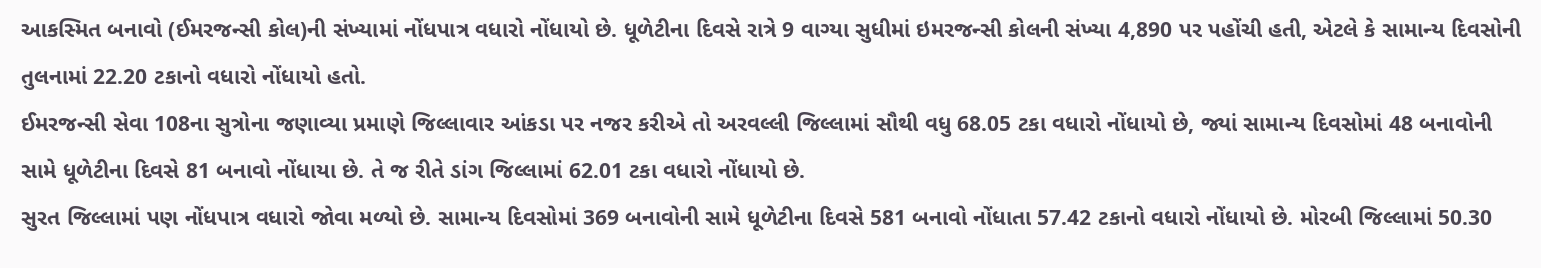આકસ્મિત બનાવો (ઈમરજન્સી કોલ)ની સંખ્યામાં નોંધપાત્ર વધારો નોંધાયો છે. ધૂળેટીના દિવસે રાત્રે 9 વાગ્યા સુધીમાં ઇમરજન્સી કોલની સંખ્યા 4,890 પર પહોંચી હતી, એટલે કે સામાન્ય દિવસોની તુલનામાં 22.20 ટકાનો વધારો નોંધાયો હતો.
ઈમરજન્સી સેવા 108ના સુત્રોના જણાવ્યા પ્રમાણે જિલ્લાવાર આંકડા પર નજર કરીએ તો અરવલ્લી જિલ્લામાં સૌથી વધુ 68.05 ટકા વધારો નોંધાયો છે, જ્યાં સામાન્ય દિવસોમાં 48 બનાવોની સામે ધૂળેટીના દિવસે 81 બનાવો નોંધાયા છે. તે જ રીતે ડાંગ જિલ્લામાં 62.01 ટકા વધારો નોંધાયો છે.
સુરત જિલ્લામાં પણ નોંધપાત્ર વધારો જોવા મળ્યો છે. સામાન્ય દિવસોમાં 369 બનાવોની સામે ધૂળેટીના દિવસે 581 બનાવો નોંધાતા 57.42 ટકાનો વધારો નોંધાયો છે. મોરબી જિલ્લામાં 50.30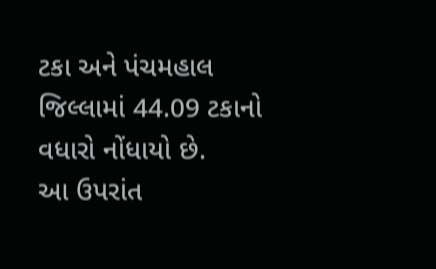ટકા અને પંચમહાલ જિલ્લામાં 44.09 ટકાનો વધારો નોંધાયો છે.
આ ઉપરાંત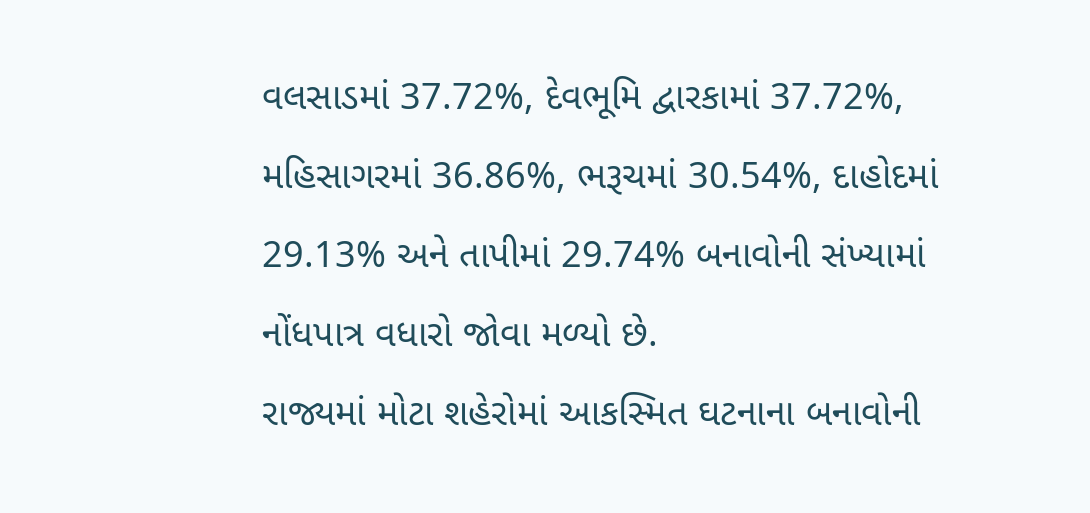વલસાડમાં 37.72%, દેવભૂમિ દ્વારકામાં 37.72%, મહિસાગરમાં 36.86%, ભરૂચમાં 30.54%, દાહોદમાં 29.13% અને તાપીમાં 29.74% બનાવોની સંખ્યામાં નોંધપાત્ર વધારો જોવા મળ્યો છે.
રાજ્યમાં મોટા શહેરોમાં આકસ્મિત ઘટનાના બનાવોની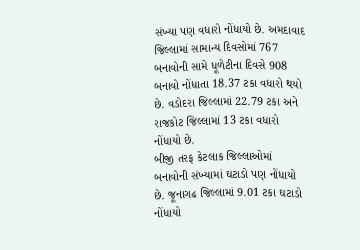સંખ્યા પણ વધારો નોંધાયો છે. અમદાવાદ જિલ્લામાં સામાન્ય દિવસોમાં 767 બનાવોની સામે ધૂળેટીના દિવસે 908 બનાવો નોંધાતા 18.37 ટકા વધારો થયો છે. વડોદરા જિલ્લામાં 22.79 ટકા અને રાજકોટ જિલ્લામાં 13 ટકા વધારો નોંધાયો છે.
બીજી તરફ કેટલાક જિલ્લાઓમાં બનાવોની સંખ્યામાં ઘટાડો પણ નોંધાયો છે. જૂનાગઢ જિલ્લામાં 9.01 ટકા ઘટાડો નોંધાયો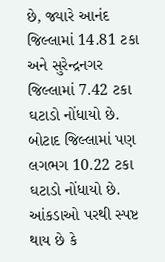છે, જ્યારે આનંદ જિલ્લામાં 14.81 ટકા અને સુરેન્દ્રનગર જિલ્લામાં 7.42 ટકા ઘટાડો નોંધાયો છે. બોટાદ જિલ્લામાં પણ લગભગ 10.22 ટકા ઘટાડો નોંધાયો છે.
આંકડાઓ પરથી સ્પષ્ટ થાય છે કે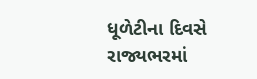ધૂળેટીના દિવસે રાજ્યભરમાં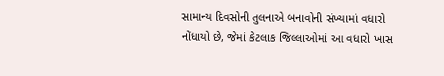સામાન્ય દિવસોની તુલનાએ બનાવોની સંખ્યામાં વધારો નોંધાયો છે, જેમાં કેટલાક જિલ્લાઓમાં આ વધારો ખાસ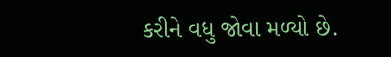કરીને વધુ જોવા મળ્યો છે.